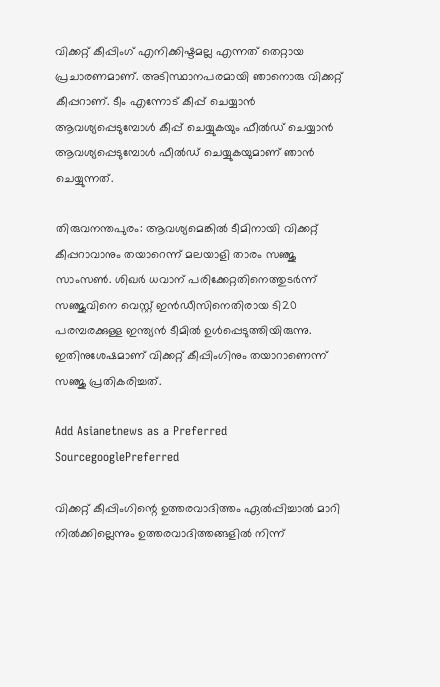വിക്കറ്റ് കീപ്പിംഗ് എനിക്കിഷ്ടമല്ല എന്നത് തെറ്റായ പ്രചാരണമാണ്. അടിസ്ഥാനപരമായി ഞാനൊരു വിക്കറ്റ് കീപ്പറാണ്. ടീം എന്നോട് കീപ്പ് ചെയ്യാന്‍ ആവശ്യപ്പെടുമ്പോള്‍ കീപ്പ് ചെയ്യുകയും ഫീല്‍ഡ് ചെയ്യാന്‍ ആവശ്യപ്പെടുമ്പോള്‍ ഫീല്‍ഡ് ചെയ്യുകയുമാണ് ഞാന്‍ ചെയ്യുന്നത്.

തിരുവനന്തപുരം: ആവശ്യമെങ്കില്‍ ടീമിനായി വിക്കറ്റ് കീപ്പറാവാനും തയാറെന്ന് മലയാളി താരം സഞ്ജു സാംസണ്‍. ശിഖര്‍ ധവാന് പരിക്കേറ്റതിനെത്തുടര്‍ന്ന് സഞ്ജുവിനെ വെസ്റ്റ് ഇന്‍ഡീസിനെതിരായ ടി20 പരമ്പരക്കുള്ള ഇന്ത്യന്‍ ടീമില്‍ ഉള്‍പ്പെടുത്തിയിരുന്നു. ഇതിനുശേഷമാണ് വിക്കറ്റ് കീപ്പിംഗിനും തയാറാണെന്ന് സഞ്ജു പ്രതികരിച്ചത്.

Add Asianetnews as a Preferred SourcegooglePreferred

വിക്കറ്റ് കീപ്പിംഗിന്റെ ഉത്തരവാദിത്തം ഏല്‍പ്പിച്ചാല്‍ മാറി നില്‍ക്കില്ലെന്നും ഉത്തരവാദിത്തങ്ങളില്‍ നിന്ന്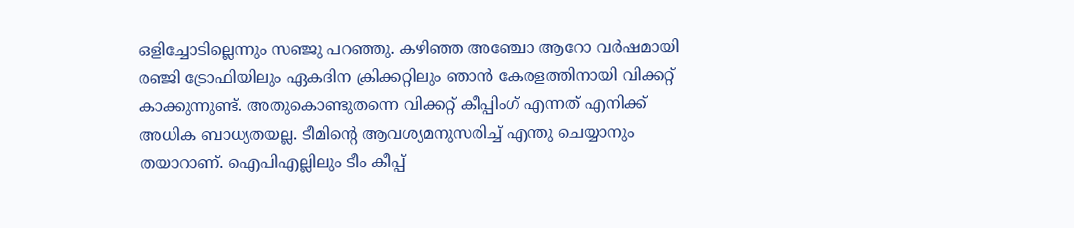ഒളിച്ചോടില്ലെന്നും സഞ്ജു പറഞ്ഞു. കഴിഞ്ഞ അഞ്ചോ ആറോ വര്‍ഷമായി രഞ്ജി ട്രോഫിയിലും ഏകദിന ക്രിക്കറ്റിലും ഞാന്‍ കേരളത്തിനായി വിക്കറ്റ് കാക്കുന്നുണ്ട്. അതുകൊണ്ടുതന്നെ വിക്കറ്റ് കീപ്പിംഗ് എന്നത് എനിക്ക് അധിക ബാധ്യതയല്ല. ടീമിന്റെ ആവശ്യമനുസരിച്ച് എന്തു ചെയ്യാനും തയാറാണ്. ഐപിഎല്ലിലും ടീം കീപ്പ്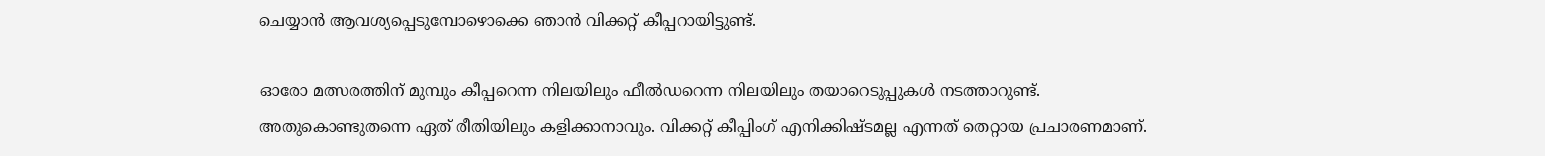ചെയ്യാന്‍ ആവശ്യപ്പെടുമ്പോഴൊക്കെ ഞാന്‍ വിക്കറ്റ് കീപ്പറായിട്ടുണ്ട്.

ഓരോ മത്സരത്തിന് മുമ്പും കീപ്പറെന്ന നിലയിലും ഫീല്‍ഡറെന്ന നിലയിലും തയാറെടുപ്പുകള്‍ നടത്താറുണ്ട്. അതുകൊണ്ടുതന്നെ ഏത് രീതിയിലും കളിക്കാനാവും. വിക്കറ്റ് കീപ്പിംഗ് എനിക്കിഷ്ടമല്ല എന്നത് തെറ്റായ പ്രചാരണമാണ്.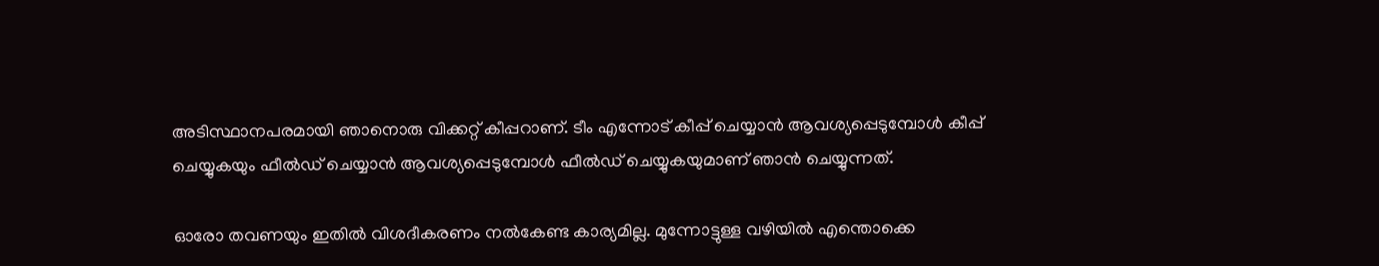അടിസ്ഥാനപരമായി ഞാനൊരു വിക്കറ്റ് കീപ്പറാണ്. ടീം എന്നോട് കീപ്പ് ചെയ്യാന്‍ ആവശ്യപ്പെടുമ്പോള്‍ കീപ്പ് ചെയ്യുകയും ഫീല്‍ഡ് ചെയ്യാന്‍ ആവശ്യപ്പെടുമ്പോള്‍ ഫീല്‍ഡ് ചെയ്യുകയുമാണ് ഞാന്‍ ചെയ്യുന്നത്.

ഓരോ തവണയും ഇതില്‍ വിശദീകരണം നല്‍കേണ്ട കാര്യമില്ല. മുന്നോട്ടുള്ള വഴിയില്‍ എന്തൊക്കെ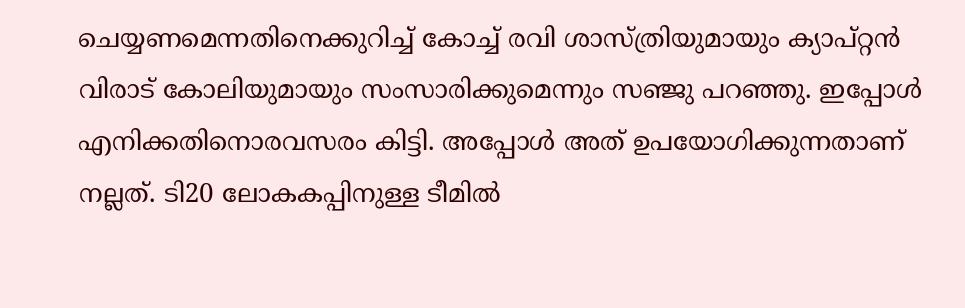ചെയ്യണമെന്നതിനെക്കുറിച്ച് കോച്ച് രവി ശാസ്ത്രിയുമായും ക്യാപ്റ്റന്‍ വിരാട് കോലിയുമായും സംസാരിക്കുമെന്നും സഞ്ജു പറഞ്ഞു. ഇപ്പോള്‍ എനിക്കതിനൊരവസരം കിട്ടി. അപ്പോള്‍ അത് ഉപയോഗിക്കുന്നതാണ് നല്ലത്. ടി20 ലോകകപ്പിനുള്ള ടീമില്‍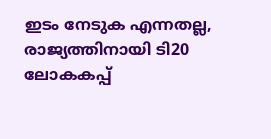ഇടം നേടുക എന്നതല്ല, രാജ്യത്തിനായി ടി20 ലോകകപ്പ്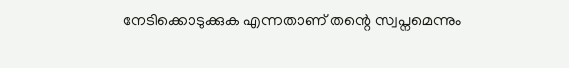നേടിക്കൊടുക്കുക എന്നതാണ് തന്റെ സ്വപ്നമെന്നും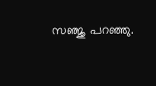സഞ്ജു പറഞ്ഞു.